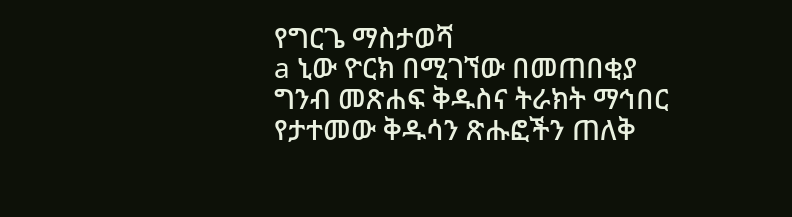የግርጌ ማስታወሻ
a ኒው ዮርክ በሚገኘው በመጠበቂያ ግንብ መጽሐፍ ቅዱስና ትራክት ማኅበር የታተመው ቅዱሳን ጽሑፎችን ጠለቅ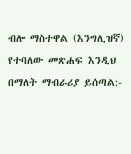ብሎ ማስተዋል (እንግሊዝኛ) የተባለው መጽሐፍ እንዲህ በማለት ማብራሪያ ይሰጣል:-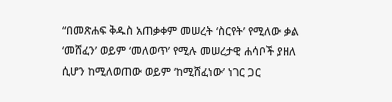“በመጽሐፍ ቅዱስ አጠቃቀም መሠረት ‘ስርየት’ የሚለው ቃል ‘መሸፈን’ ወይም ‘መለወጥ’ የሚሉ መሠረታዊ ሐሳቦች ያዘለ ሲሆን ከሚለወጠው ወይም ‘ከሚሸፈነው’ ነገር ጋር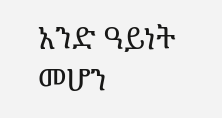አንድ ዓይነት መሆን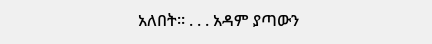አለበት። . . . አዳም ያጣውን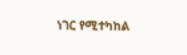ነገር የሚተካከል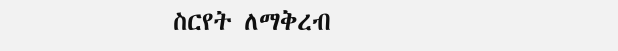ስርየት ለማቅረብ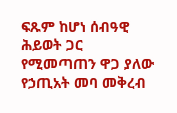ፍጹም ከሆነ ሰብዓዊ ሕይወት ጋር የሚመጣጠን ዋጋ ያለው የኃጢአት መባ መቅረብ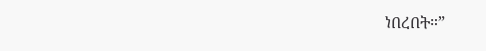ነበረበት።”